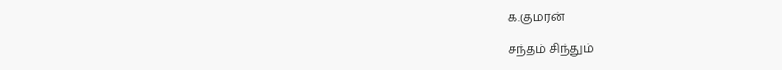க.குமரன்

சந்தம் சிந்தும்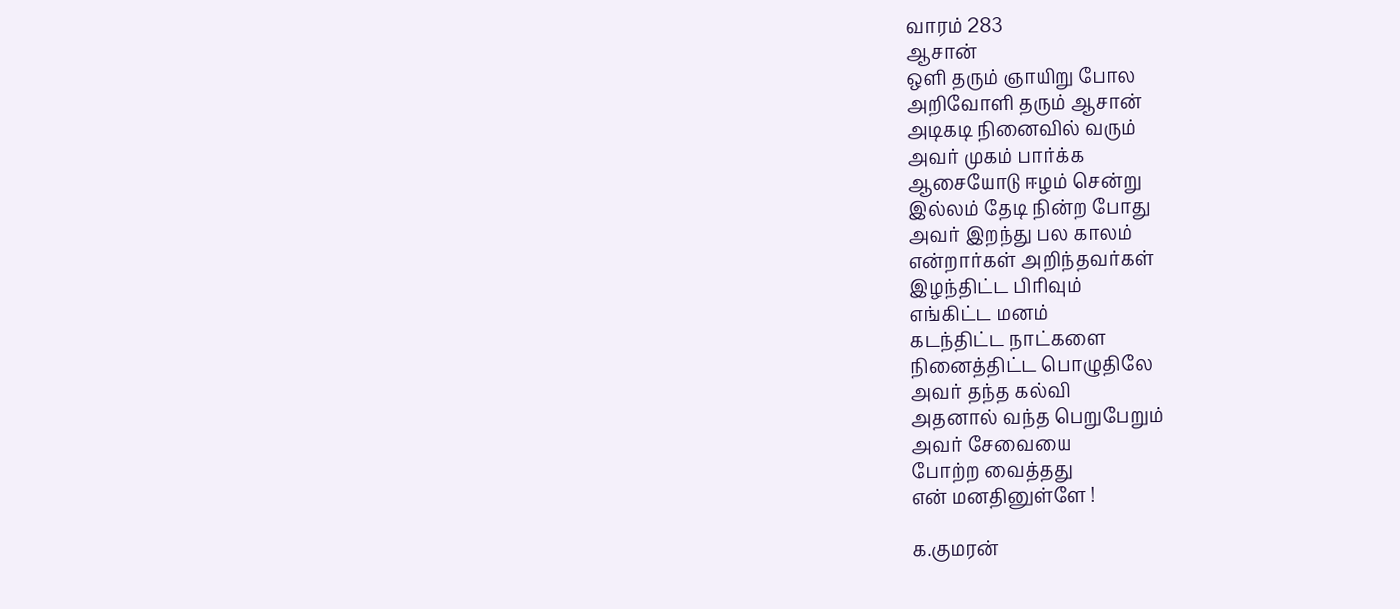வாரம் 283
ஆசான்
ஒளி தரும் ஞாயிறு போல
அறிவோளி தரும் ஆசான்
அடிகடி நினைவில் வரும்
அவர் முகம் பார்க்க
ஆசையோடு ஈழம் சென்று
இல்லம் தேடி நின்ற போது
அவர் இறந்து பல காலம்
என்றார்கள் அறிந்தவர்கள்
இழந்திட்ட பிரிவும்
எங்கிட்ட மனம்
கடந்திட்ட நாட்களை
நினைத்திட்ட பொழுதிலே
அவர் தந்த கல்வி
அதனால் வந்த பெறுபேறும்
அவர் சேவையை
போற்ற வைத்தது
என் மனதினுள்ளே !

க.குமரன்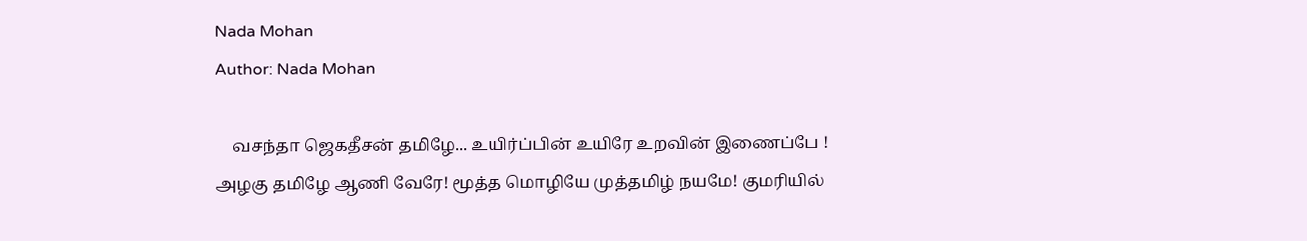Nada Mohan
Author: Nada Mohan

    வசந்தா ஜெகதீசன் தமிழே... உயிர்ப்பின் உயிரே உறவின் இணைப்பே ! அழகு தமிழே ஆணி வேரே! மூத்த மொழியே முத்தமிழ் நயமே! குமரியில்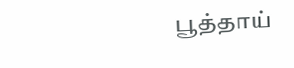பூத்தாய்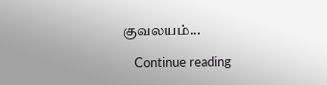குவலயம்...

    Continue reading